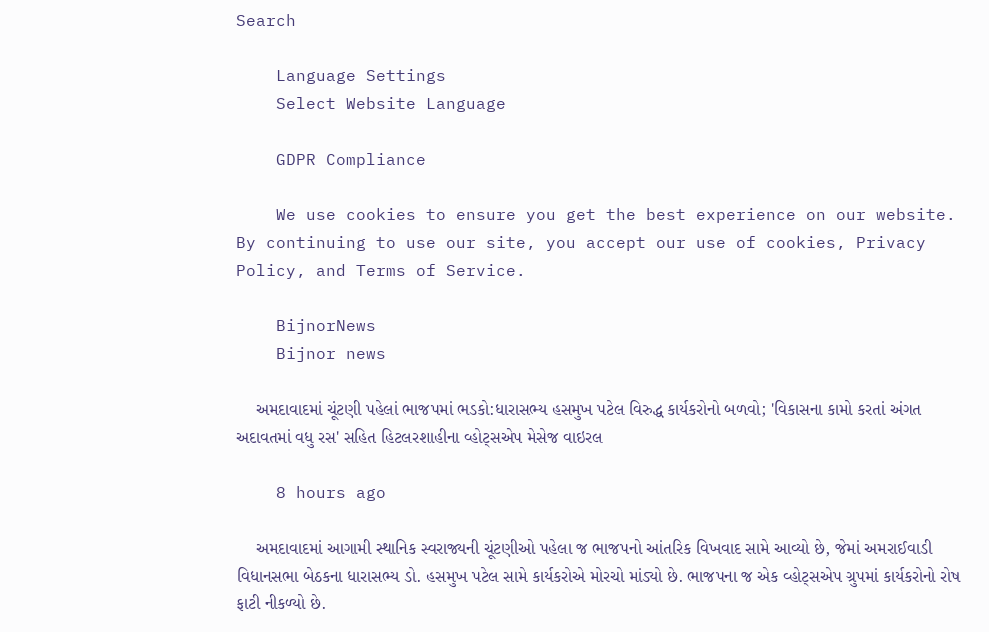Search

    Language Settings
    Select Website Language

    GDPR Compliance

    We use cookies to ensure you get the best experience on our website. By continuing to use our site, you accept our use of cookies, Privacy Policy, and Terms of Service.

    BijnorNews
    Bijnor news

    અમદાવાદમાં ચૂંટણી પહેલાં ભાજપમાં ભડકો:ધારાસભ્ય હસમુખ પટેલ વિરુદ્ધ કાર્યકરોનો બળવો; 'વિકાસના કામો કરતાં અંગત અદાવતમાં વધુ રસ' સહિત હિટલરશાહીના વ્હોટ્સએપ મેસેજ વાઇરલ

    8 hours ago

    અમદાવાદમાં આગામી સ્થાનિક સ્વરાજ્યની ચૂંટણીઓ પહેલા જ ભાજપનો આંતરિક વિખવાદ સામે આવ્યો છે, જેમાં અમરાઈવાડી વિધાનસભા બેઠકના ધારાસભ્ય ડો. હસમુખ પટેલ સામે કાર્યકરોએ મોરચો માંડ્યો છે. ભાજપના જ એક વ્હોટ્સએપ ગ્રુપમાં કાર્યકરોનો રોષ ફાટી નીકળ્યો છે.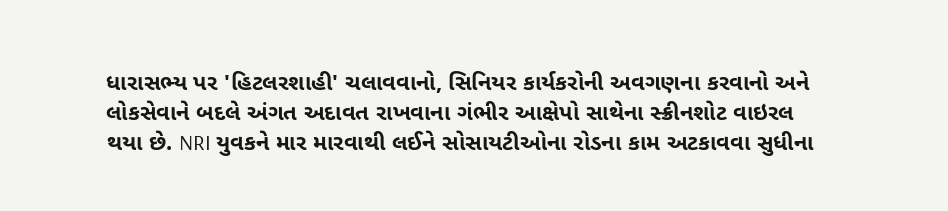ધારાસભ્ય પર 'હિટલરશાહી' ચલાવવાનો, સિનિયર કાર્યકરોની અવગણના કરવાનો અને લોકસેવાને બદલે અંગત અદાવત રાખવાના ગંભીર આક્ષેપો સાથેના સ્ક્રીનશોટ વાઇરલ થયા છે. NRI યુવકને માર મારવાથી લઈને સોસાયટીઓના રોડના કામ અટકાવવા સુધીના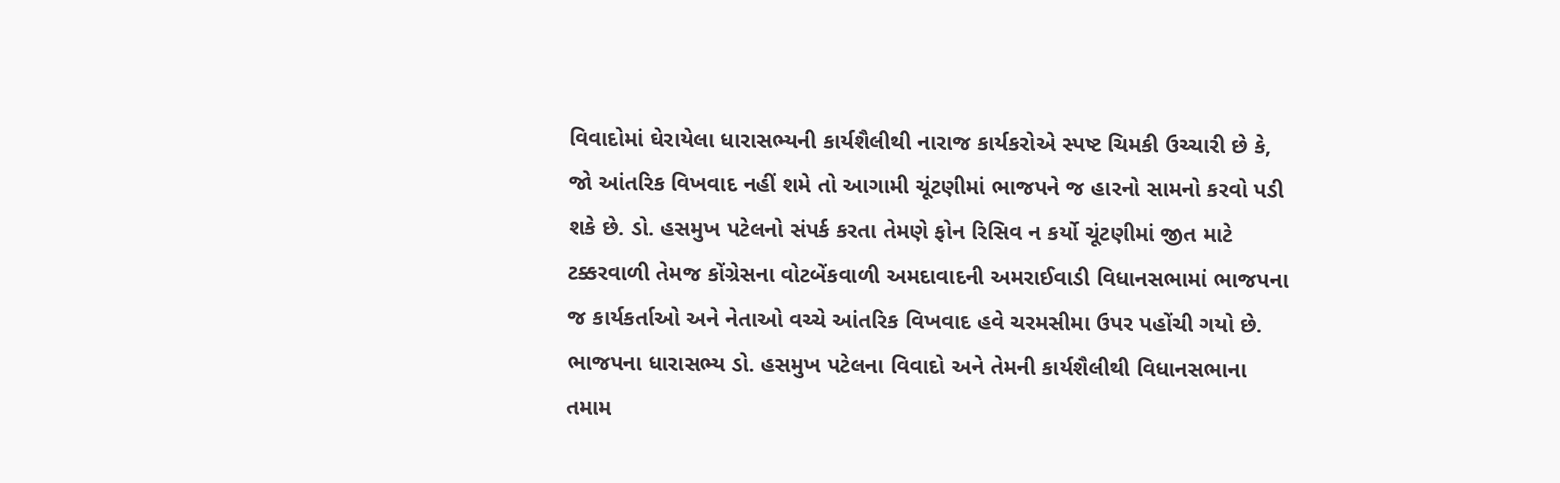વિવાદોમાં ઘેરાયેલા ધારાસભ્યની કાર્યશૈલીથી નારાજ કાર્યકરોએ સ્પષ્ટ ચિમકી ઉચ્ચારી છે કે, જો આંતરિક વિખવાદ નહીં શમે તો આગામી ચૂંટણીમાં ભાજપને જ હારનો સામનો કરવો પડી શકે છે. ડો. હસમુખ પટેલનો સંપર્ક કરતા તેમણે ફોન રિસિવ ન કર્યો ચૂંટણીમાં જીત માટે ટક્કરવાળી તેમજ કોંગ્રેસના વોટબેંકવાળી અમદાવાદની અમરાઈવાડી વિધાનસભામાં ભાજપના જ કાર્યકર્તાઓ અને નેતાઓ વચ્ચે આંતરિક વિખવાદ હવે ચરમસીમા ઉપર પહોંચી ગયો છે. ભાજપના ધારાસભ્ય ડો. હસમુખ પટેલના વિવાદો અને તેમની કાર્યશૈલીથી વિધાનસભાના તમામ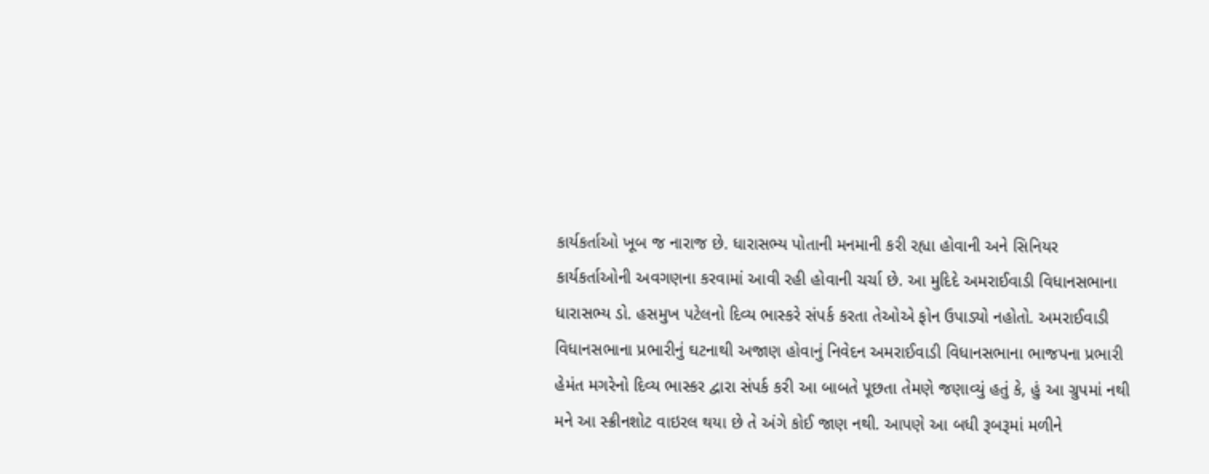કાર્યકર્તાઓ ખૂબ જ નારાજ છે. ધારાસભ્ય પોતાની મનમાની કરી રહ્યા હોવાની અને સિનિયર કાર્યકર્તાઓની અવગણના કરવામાં આવી રહી હોવાની ચર્ચા છે. આ મુદિદે અમરાઈવાડી વિધાનસભાના ધારાસભ્ય ડો. હસમુખ પટેલનો દિવ્ય ભાસ્કરે સંપર્ક કરતા તેઓએ ફોન ઉપાડ્યો નહોતો. અમરાઈવાડી વિધાનસભાના પ્રભારીનું ઘટનાથી અજાણ હોવાનું નિવેદન અમરાઈવાડી વિધાનસભાના ભાજપના પ્રભારી હેમંત મગરેનો દિવ્ય ભાસ્કર દ્વારા સંપર્ક કરી આ બાબતે પૂછતા તેમણે જણાવ્યું હતું કે, હું આ ગ્રુપમાં નથી મને આ સ્ક્રીનશોટ વાઇરલ થયા છે તે અંગે કોઈ જાણ નથી. આપણે આ બધી રૂબરૂમાં મળીને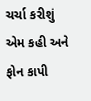ચર્ચા કરીશું એમ કહી અને ફોન કાપી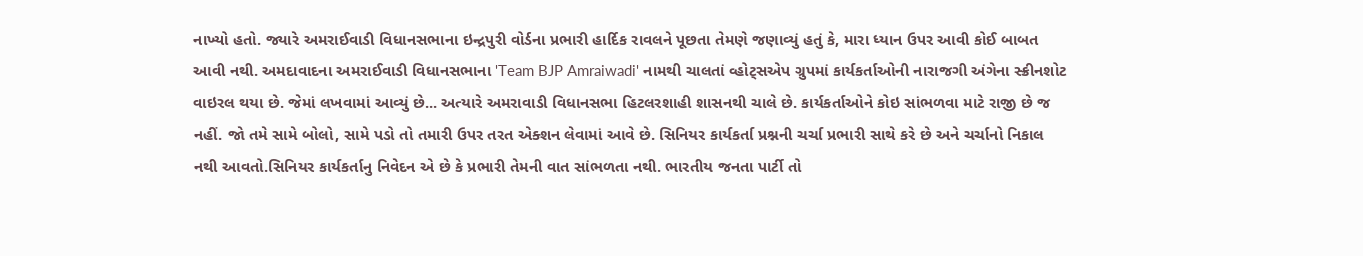નાખ્યો હતો. જ્યારે અમરાઈવાડી વિધાનસભાના ઇન્દ્રપુરી વોર્ડના પ્રભારી હાર્દિક રાવલને પૂછતા તેમણે જણાવ્યું હતું કે, મારા ધ્યાન ઉપર આવી કોઈ બાબત આવી નથી. અમદાવાદના અમરાઈવાડી વિધાનસભાના 'Team BJP Amraiwadi' નામથી ચાલતાં વ્હોટ્સએપ ગ્રુપમાં કાર્યકર્તાઓની નારાજગી અંગેના સ્ક્રીનશોટ વાઇરલ થયા છે. જેમાં લખવામાં આવ્યું છે... અત્યારે અમરાવાડી વિધાનસભા હિટલરશાહી શાસનથી ચાલે છે. કાર્યકર્તાઓને કોઇ સાંભળવા માટે રાજી છે જ નહીં. જો તમે સામે બોલો, સામે પડો તો તમારી ઉપર તરત એક્શન લેવામાં આવે છે. સિનિયર કાર્યકર્તા પ્રશ્નની ચર્ચા પ્રભારી સાથે કરે છે અને ચર્ચાનો નિકાલ નથી આવતો.સિનિયર કાર્યકર્તાનુ નિવેદન એ છે કે પ્રભારી તેમની વાત સાંભળતા નથી. ભારતીય જનતા પાર્ટી તો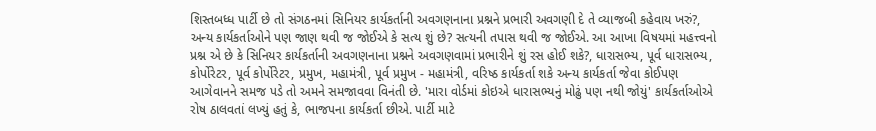શિસ્તબધ્ધ પાર્ટી છે તો સંગઠનમાં સિનિયર કાર્યકર્તાની અવગણનાના પ્રશ્નને પ્રભારી અવગણી દે તે વ્યાજબી કહેવાય ખરું?, અન્ય કાર્યકર્તાઓને પણ જાણ થવી જ જોઈએ કે સત્ય શું છે? સત્યની તપાસ થવી જ જોઈએ. આ આખા વિષયમાં મહત્ત્વનો પ્રશ્ન એ છે કે સિનિયર કાર્યકર્તાની અવગણનાના પ્રશ્નને અવગણવામાં પ્રભારીને શું રસ હોઈ શકે?, ધારાસભ્ય, પૂર્વ ધારાસભ્ય, કોર્પોરેટર, પૂર્વ કોર્પોરેટર, પ્રમુખ, મહામંત્રી, પૂર્વ પ્રમુખ - મહામંત્રી, વરિષ્ઠ કાર્યકર્તા શકે અન્ય કાર્યકર્તા જેવા કોઈપણ આગેવાનને સમજ પડે તો અમને સમજાવવા વિનંતી છે. 'મારા વોર્ડમાં કોઇએ ધારાસભ્યનું મોઢું પણ નથી જોયું' કાર્યકર્તાઓએ રોષ ઠાલવતાં લખ્યું હતું કે, ભાજપના કાર્યકર્તા છીએ. પાર્ટી માટે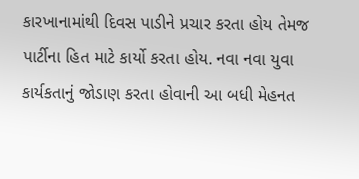કારખાનામાંથી દિવસ પાડીને પ્રચાર કરતા હોય તેમજ પાર્ટીના હિત માટે કાર્યો કરતા હોય. નવા નવા યુવા કાર્યકતાનું જોડાણ કરતા હોવાની આ બધી મેહનત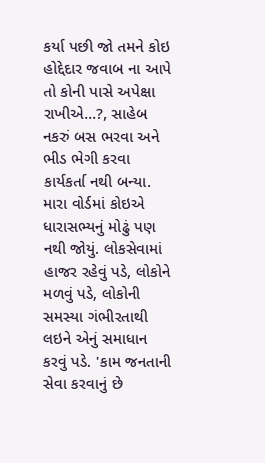કર્યા પછી જો તમને કોઇ હોદ્દેદાર જવાબ ના આપે તો કોની પાસે અપેક્ષા રાખીએ...?, સાહેબ નકરું બસ ભરવા અને ભીડ ભેગી કરવા કાર્યકર્તા નથી બન્યા. મારા વોર્ડમાં કોઇએ ધારાસભ્યનું મોઢું પણ નથી જોયું. લોકસેવામાં હાજર રહેવું પડે, લોકોને મળવું પડે, લોકોની સમસ્યા ગંભીરતાથી લઇને એનું સમાધાન કરવું પડે. 'કામ જનતાની સેવા કરવાનું છે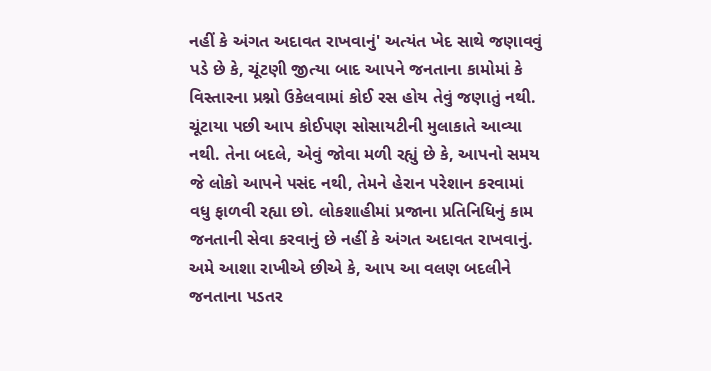નહીં કે અંગત અદાવત રાખવાનું' અત્યંત ખેદ સાથે જણાવવું પડે છે કે, ચૂંટણી જીત્યા બાદ આપને જનતાના કામોમાં કે વિસ્તારના પ્રશ્નો ઉકેલવામાં કોઈ રસ હોય તેવું જણાતું નથી. ચૂંટાયા પછી આપ કોઈપણ સોસાયટીની મુલાકાતે આવ્યા નથી. તેના બદલે, એવું જોવા મળી રહ્યું છે કે, આપનો સમય જે લોકો આપને પસંદ નથી, તેમને હેરાન પરેશાન કરવામાં વધુ ફાળવી રહ્યા છો. લોકશાહીમાં પ્રજાના પ્રતિનિધિનું કામ જનતાની સેવા કરવાનું છે નહીં કે અંગત અદાવત રાખવાનું. અમે આશા રાખીએ છીએ કે, આપ આ વલણ બદલીને જનતાના પડતર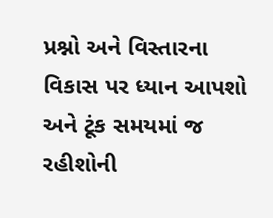પ્રશ્નો અને વિસ્તારના વિકાસ પર ધ્યાન આપશો અને ટૂંક સમયમાં જ રહીશોની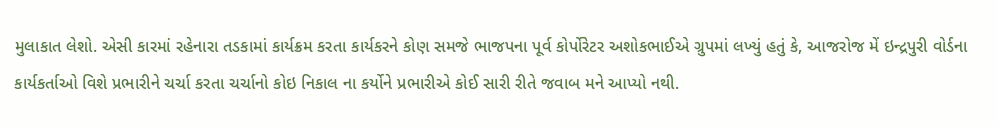મુલાકાત લેશો. એસી કારમાં રહેનારા તડકામાં કાર્યક્રમ કરતા કાર્યકરને કોણ સમજે ભાજપના પૂર્વ કોર્પોરેટર અશોકભાઈએ ગ્રુપમાં લખ્યું હતું કે, આજરોજ મેં ઇન્દ્રપુરી વોર્ડના કાર્યકર્તાઓ વિશે પ્રભારીને ચર્ચા કરતા ચર્ચાનો કોઇ નિકાલ ના કર્યોને પ્રભારીએ કોઈ સારી રીતે જવાબ મને આપ્યો નથી.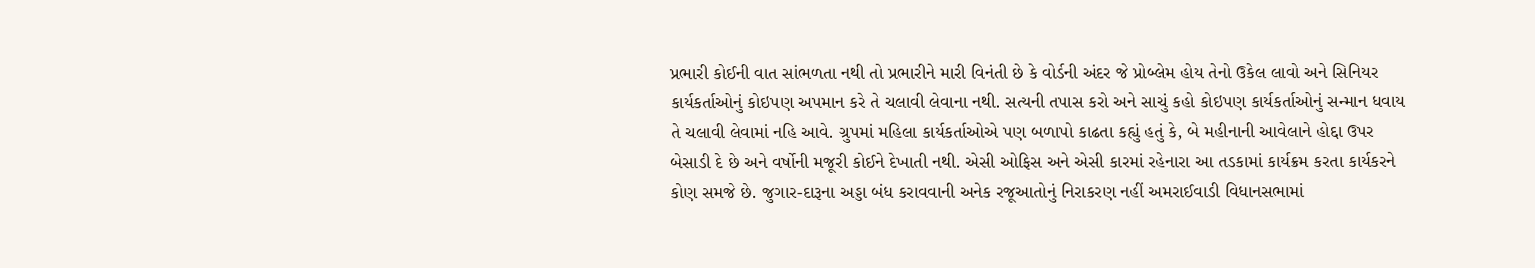પ્રભારી કોઈની વાત સાંભળતા નથી તો પ્રભારીને મારી વિનંતી છે કે વોર્ડની અંદર જે પ્રોબ્લેમ હોય તેનો ઉકેલ લાવો અને સિનિયર કાર્યકર્તાઓનું કોઇપણ અપમાન કરે તે ચલાવી લેવાના નથી. સત્યની તપાસ કરો અને સાચું કહો કોઇપણ કાર્યકર્તાઓનું સન્માન ધવાય તે ચલાવી લેવામાં નહિ આવે. ગ્રુપમાં મહિલા કાર્યકર્તાઓએ પણ બળાપો કાઢતા કહ્યું હતું કે, બે મહીનાની આવેલાને હોદ્દા ઉપર બેસાડી દે છે અને વર્ષોની મજૂરી કોઈને દેખાતી નથી. એસી ઓફિસ અને એસી કારમાં રહેનારા આ તડકામાં કાર્યક્રમ કરતા કાર્યકરને કોણ સમજે છે. જુગાર-દારૂના અડ્ડા બંધ કરાવવાની અનેક રજૂઆતોનું નિરાકરણ નહીં અમરાઈવાડી વિધાનસભામાં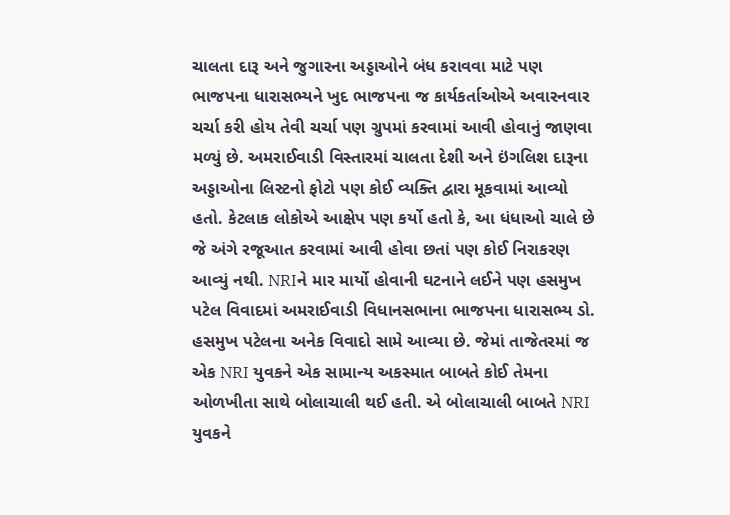ચાલતા દારૂ અને જુગારના અડ્ડાઓને બંધ કરાવવા માટે પણ ભાજપના ધારાસભ્યને ખુદ ભાજપના જ કાર્યકર્તાઓએ અવારનવાર ચર્ચા કરી હોય તેવી ચર્ચા પણ ગ્રુપમાં કરવામાં આવી હોવાનું જાણવા મળ્યું છે. અમરાઈવાડી વિસ્તારમાં ચાલતા દેશી અને ઇંગલિશ દારૂના અડ્ડાઓના લિસ્ટનો ફોટો પણ કોઈ વ્યક્તિ દ્વારા મૂકવામાં આવ્યો હતો. કેટલાક લોકોએ આક્ષેપ પણ કર્યો હતો કે, આ ધંધાઓ ચાલે છે જે અંગે રજૂઆત કરવામાં આવી હોવા છતાં પણ કોઈ નિરાકરણ આવ્યું નથી. NRIને માર માર્યો હોવાની ઘટનાને લઈને પણ હસમુખ પટેલ વિવાદમાં અમરાઈવાડી વિધાનસભાના ભાજપના ધારાસભ્ય ડો. હસમુખ પટેલના અનેક વિવાદો સામે આવ્યા છે. જેમાં તાજેતરમાં જ એક NRI યુવકને એક સામાન્ય અકસ્માત બાબતે કોઈ તેમના ઓળખીતા સાથે બોલાચાલી થઈ હતી. એ બોલાચાલી બાબતે NRI યુવકને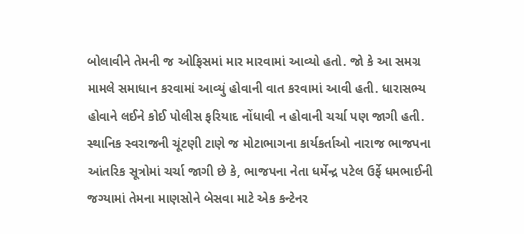બોલાવીને તેમની જ ઓફિસમાં માર મારવામાં આવ્યો હતો. જો કે આ સમગ્ર મામલે સમાધાન કરવામાં આવ્યું હોવાની વાત કરવામાં આવી હતી. ધારાસભ્ય હોવાને લઈને કોઈ પોલીસ ફરિયાદ નોંધાવી ન હોવાની ચર્ચા પણ જાગી હતી. સ્થાનિક સ્વરાજની ચૂંટણી ટાણે જ મોટાભાગના કાર્યકર્તાઓ નારાજ ભાજપના આંતરિક સૂત્રોમાં ચર્ચા જાગી છે કે, ભાજપના નેતા ધર્મેન્દ્ર પટેલ ઉર્ફે ધમભાઈની જગ્યામાં તેમના માણસોને બેસવા માટે એક કન્ટેનર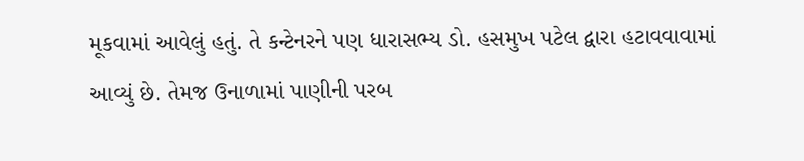મૂકવામાં આવેલું હતું. તે કન્ટેનરને પણ ધારાસભ્ય ડો. હસમુખ પટેલ દ્વારા હટાવવાવામાં આવ્યું છે. તેમજ ઉનાળામાં પાણીની પરબ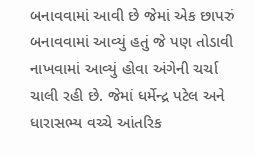બનાવવામાં આવી છે જેમાં એક છાપરું બનાવવામાં આવ્યું હતું જે પણ તોડાવી નાખવામાં આવ્યું હોવા અંગેની ચર્ચા ચાલી રહી છે. જેમાં ધર્મેન્દ્ર પટેલ અને ધારાસભ્ય વચ્ચે આંતરિક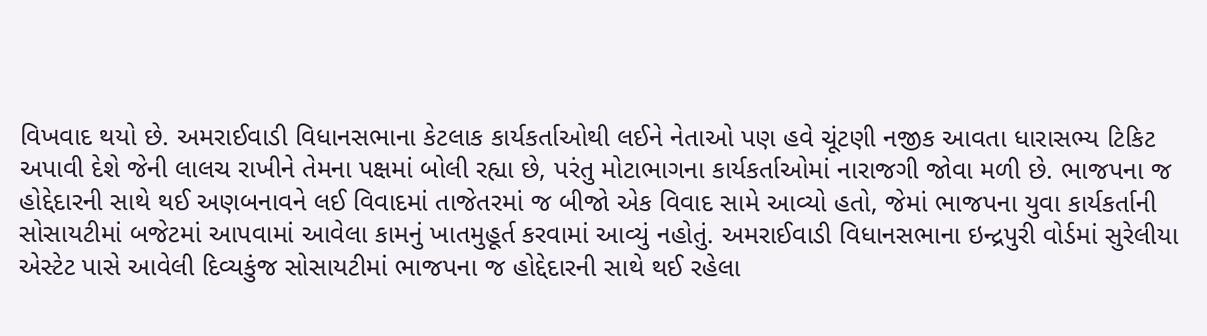વિખવાદ થયો છે. અમરાઈવાડી વિધાનસભાના કેટલાક કાર્યકર્તાઓથી લઈને નેતાઓ પણ હવે ચૂંટણી નજીક આવતા ધારાસભ્ય ટિકિટ અપાવી દેશે જેની લાલચ રાખીને તેમના પક્ષમાં બોલી રહ્યા છે, પરંતુ મોટાભાગના કાર્યકર્તાઓમાં નારાજગી જોવા મળી છે. ભાજપના જ હોદ્દેદારની સાથે થઈ અણબનાવને લઈ વિવાદમાં તાજેતરમાં જ બીજો એક વિવાદ સામે આવ્યો હતો, જેમાં ભાજપના યુવા કાર્યકર્તાની સોસાયટીમાં બજેટમાં આપવામાં આવેલા કામનું ખાતમુહૂર્ત કરવામાં આવ્યું નહોતું. અમરાઈવાડી વિધાનસભાના ઇન્દ્રપુરી વોર્ડમાં સુરેલીયા એસ્ટેટ પાસે આવેલી દિવ્યકુંજ સોસાયટીમાં ભાજપના જ હોદ્દેદારની સાથે થઈ રહેલા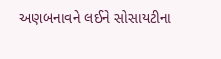અણબનાવને લઈને સોસાયટીના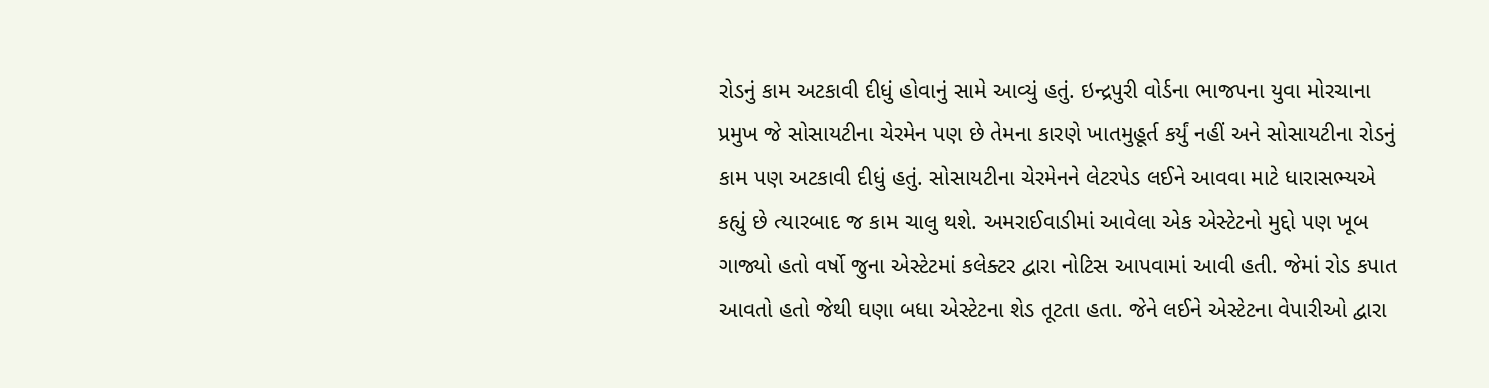રોડનું કામ અટકાવી દીધું હોવાનું સામે આવ્યું હતું. ઇન્દ્રપુરી વોર્ડના ભાજપના યુવા મોરચાના પ્રમુખ જે સોસાયટીના ચેરમેન પણ છે તેમના કારણે ખાતમુહૂર્ત કર્યું નહીં અને સોસાયટીના રોડનું કામ પણ અટકાવી દીધું હતું. સોસાયટીના ચેરમેનને લેટરપેડ લઈને આવવા માટે ધારાસભ્યએ કહ્યું છે ત્યારબાદ જ કામ ચાલુ થશે. અમરાઈવાડીમાં આવેલા એક એસ્ટેટનો મુદ્દો પણ ખૂબ ગાજ્યો હતો વર્ષો જુના એસ્ટેટમાં કલેક્ટર દ્વારા નોટિસ આપવામાં આવી હતી. જેમાં રોડ કપાત આવતો હતો જેથી ઘણા બધા એસ્ટેટના શેડ તૂટતા હતા. જેને લઈને એસ્ટેટના વેપારીઓ દ્વારા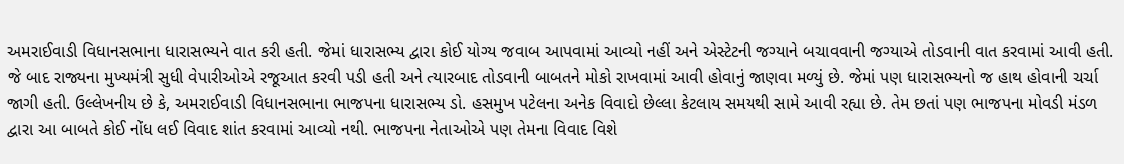અમરાઈવાડી વિધાનસભાના ધારાસભ્યને વાત કરી હતી. જેમાં ધારાસભ્ય દ્વારા કોઈ યોગ્ય જવાબ આપવામાં આવ્યો નહીં અને એસ્ટેટની જગ્યાને બચાવવાની જગ્યાએ તોડવાની વાત કરવામાં આવી હતી. જે બાદ રાજ્યના મુખ્યમંત્રી સુધી વેપારીઓએ રજૂઆત કરવી પડી હતી અને ત્યારબાદ તોડવાની બાબતને મોકો રાખવામાં આવી હોવાનું જાણવા મળ્યું છે. જેમાં પણ ધારાસભ્યનો જ હાથ હોવાની ચર્ચા જાગી હતી. ઉલ્લેખનીય છે કે, અમરાઈવાડી વિધાનસભાના ભાજપના ધારાસભ્ય ડો. હસમુખ પટેલના અનેક વિવાદો છેલ્લા કેટલાય સમયથી સામે આવી રહ્યા છે. તેમ છતાં પણ ભાજપના મોવડી મંડળ દ્વારા આ બાબતે કોઈ નોંધ લઈ વિવાદ શાંત કરવામાં આવ્યો નથી. ભાજપના નેતાઓએ પણ તેમના વિવાદ વિશે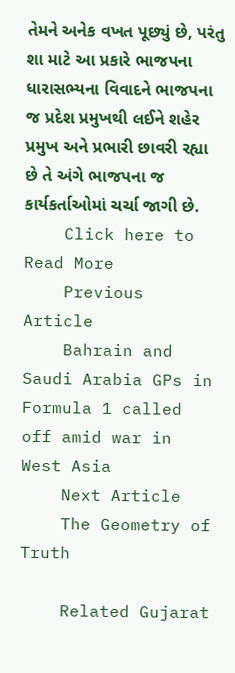તેમને અનેક વખત પૂછ્યું છે, પરંતુ શા માટે આ પ્રકારે ભાજપના ધારાસભ્યના વિવાદને ભાજપના જ પ્રદેશ પ્રમુખથી લઈને શહેર પ્રમુખ અને પ્રભારી છાવરી રહ્યા છે તે અંગે ભાજપના જ કાર્યકર્તાઓમાં ચર્ચા જાગી છે.
    Click here to Read More
    Previous Article
    Bahrain and Saudi Arabia GPs in Formula 1 called off amid war in West Asia
    Next Article
    The Geometry of Truth

    Related Gujarat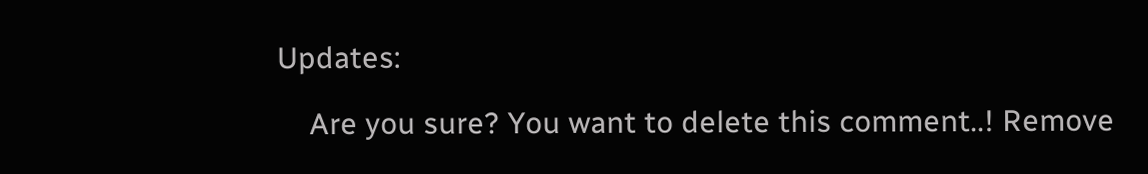Updates:

    Are you sure? You want to delete this comment..! Remove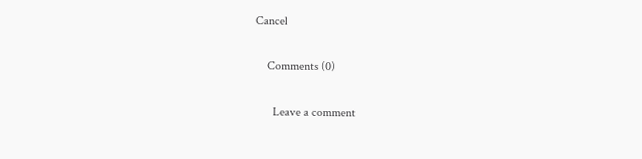Cancel

    Comments (0)

      Leave a comment